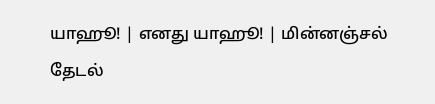யாஹூ! | எனது யாஹூ! | மின்னஞ்சல்
தேடல்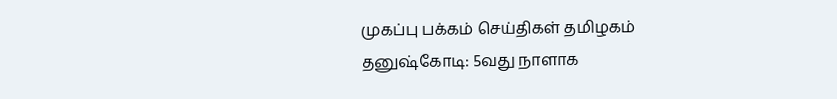முகப்பு பக்கம் செய்திகள் தமிழகம்
தனுஷ்கோடி: 5வது நாளாக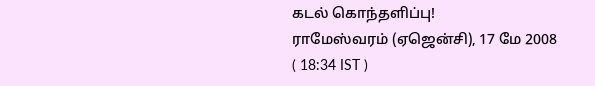கடல் ‌கொ‌ந்த‌ளி‌ப்பு!
ராமேஸ்வரம் (ஏஜென்சி), 17 மே 2008   ( 18:34 IST )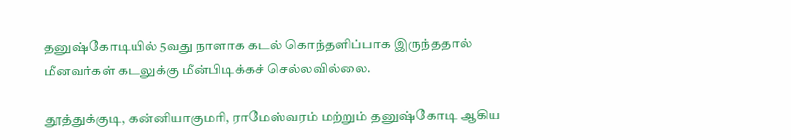தனு‌ஷ்கோடி‌யி‌ல் 5வது நாளாக கட‌ல் கொ‌‌ந்த‌ளி‌ப்பாக இருந்ததால் மீனவர்கள் கடலு‌க்கு மீன்பிடிக்கச் செ‌ல்ல‌வி‌ல்லை.

தூ‌த்து‌‌க்குடி, க‌ன்‌னியாகும‌ரி, ராமேஸ்வரம் மற்றும் தனுஷ்கோடி ஆ‌கிய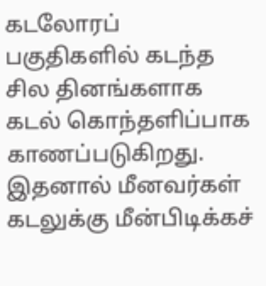கடலோர‌ப் பகு‌‌திக‌ளி‌ல் கட‌‌ந்த சில தினங்களாக கட‌ல் கொ‌ந்த‌ளி‌ப்பாக காணப்படுகிறது. இதனால் மீனவர்கள் கடலுக்கு மீன்பிடிக்கச்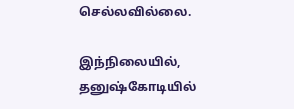செல்லவில்லை.

இந்நிலையில், தனு‌ஷ்கோடி‌யி‌ல்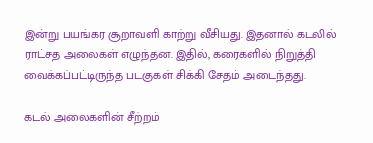இ‌ன்று பய‌ங்கர சூறாவளி காற்று வீசியது. இதனால் கடலில் ராட்சத அலைகள் எழுந்தன. இதில், கரைக‌ளி‌ல் ‌நிறு‌த்‌தி வை‌க்க‌ப்ப‌ட்டிரு‌ந்த படகுக‌ள் சிக்கி சேத‌ம் அடை‌ந்தது.

கடல் அலைகளின் சீற்றம்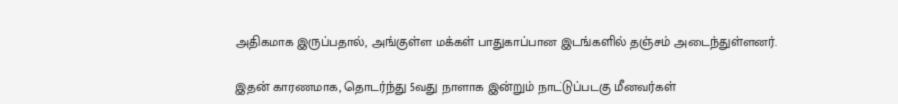அதிகமாக இருப்பதால், அ‌ங்கு‌ள்ள ம‌க்க‌ள் பாதுகாப்பான இடங்களில் தஞ்சம் அடைந்துள்ளனர்.

இதன் காரணமாக, தொடர்ந்து 5வது நாளாக இ‌ன்று‌ம் நாட‌்டு‌ப்படகு மீனவர்கள்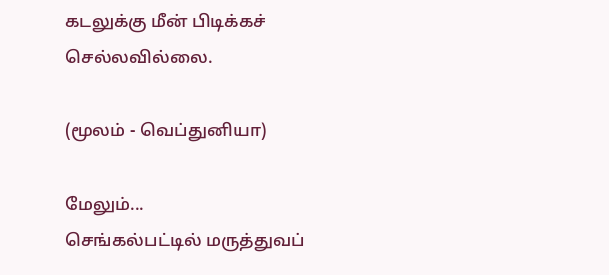கடலு‌க்கு மீன் பிடிக்கச் செல்லவில்லை.

(மூலம் - வெப்துனியா)

மேலும்...
செங்கல்பட்டில் மருத்துவப்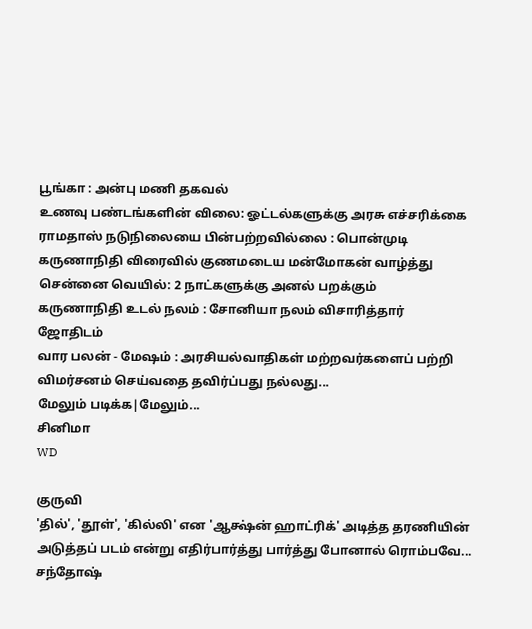பூங்கா : அன்பு மணி தகவல்
உணவு பண்டங்களின் விலை: ஓட்டல்களுக்கு அரசு எச்சரிக்கை
ராமதாஸ் நடுநிலையை பின்பற்றவில்லை : பொன்முடி
கருணாநிதி விரைவில் குணமடைய மன்மோகன் வாழ்த்து
சென்னை வெயில்: 2 நாட்களுக்கு அனல் பறக்கும்
கருணாநிதி உடல் நலம் : சோனியா நலம் விசாரித்தார்
ஜோதிடம்
வார பலன் - மேஷம் : அரசியல்வாதிகள் மற்றவர்களைப் பற்றி விமர்சனம் செய்வதை தவிர்ப்பது நல்லது...
மேலும் படிக்க|மேலும்...
சினிமா
WD

குருவி
'தில்', 'தூள்', 'கில்லி' என 'ஆக்ஷ்ன் ஹாட்ரிக்' அடித்த தரணியின் அடுத்தப் படம் என்று எதிர்பார்த்து பார்த்து போனால் ரொம்பவே...
சந்தோஷ்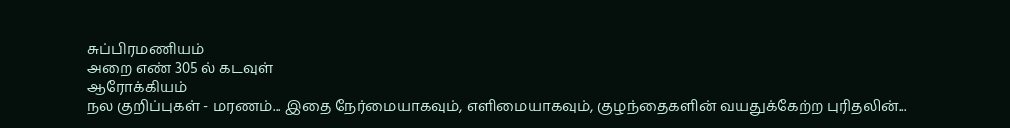சுப்பிரமணியம்
அறை எண் 305 ல் கடவுள்
ஆரோக்கியம்
நல குறிப்புகள் - மரணம்... இதை நேர்மையாகவும், எளிமையாகவும், குழந்தைகளின் வயதுக்கேற்ற புரிதலின்...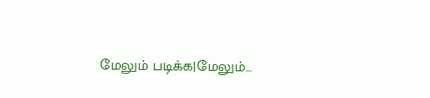மேலும் படிக்க|மேலும்...